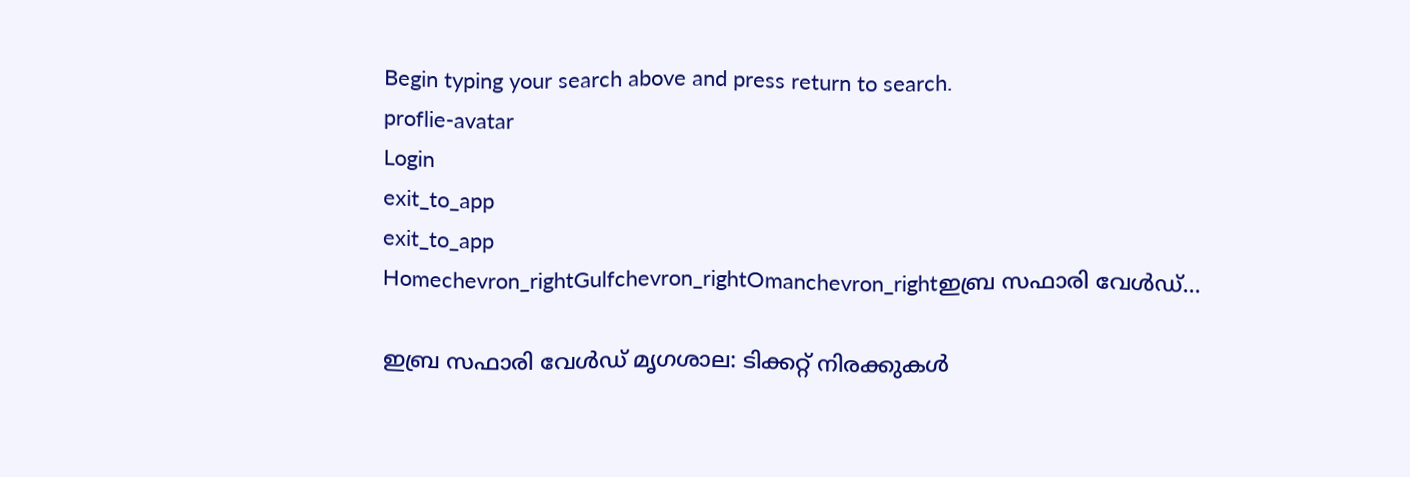Begin typing your search above and press return to search.
proflie-avatar
Login
exit_to_app
exit_to_app
Homechevron_rightGulfchevron_rightOmanchevron_rightഇബ്ര സഫാരി വേൾഡ്...

ഇബ്ര സഫാരി വേൾഡ് മൃഗശാല: ടിക്കറ്റ് നിരക്കുകൾ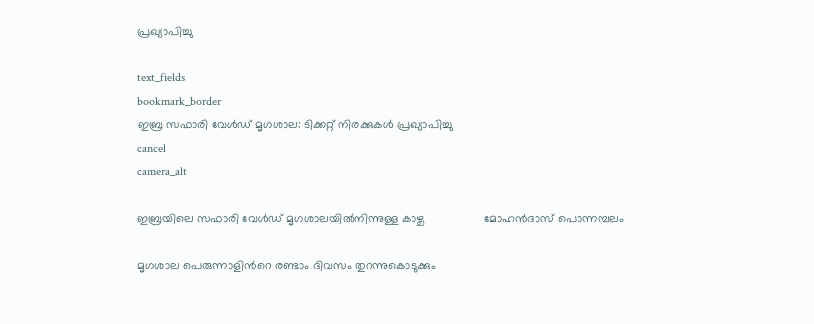പ്രഖ്യാപിച്ചു

text_fields
bookmark_border
ഇബ്ര സഫാരി വേൾഡ് മൃഗശാല: ടിക്കറ്റ് നിരക്കുകൾ പ്രഖ്യാപിച്ചു
cancel
camera_alt

ഇബ്രയിലെ സഫാരി വേൾഡ് മൃഗശാലയിൽനിന്നുള്ള കാഴ്ച                  മോഹൻദാസ് പൊന്നമ്പലം

മൃഗശാല പെരുന്നാളിന്‍റെ രണ്ടാം ദിവസം തുറന്നുകൊടുക്കും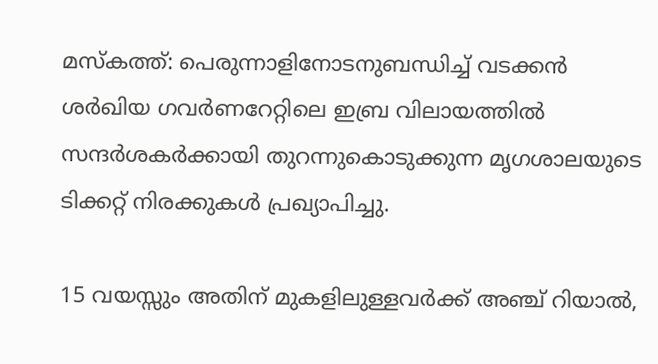മസ്കത്ത്: പെരുന്നാളിനോടനുബന്ധിച്ച് വടക്കൻ ശർഖിയ ഗവർണറേറ്റിലെ ഇബ്ര വിലായത്തിൽ സന്ദർശകർക്കായി തുറന്നുകൊടുക്കുന്ന മൃഗശാലയുടെ ടിക്കറ്റ് നിരക്കുകൾ പ്രഖ്യാപിച്ചു.

15 വയസ്സും അതിന് മുകളിലുള്ളവർക്ക് അഞ്ച് റിയാൽ,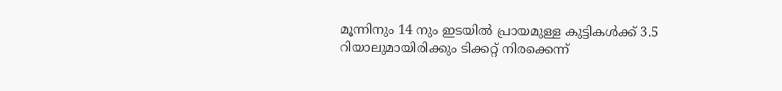മൂന്നിനും 14 നും ഇടയിൽ പ്രായമുള്ള കുട്ടികൾക്ക് 3.5 റിയാലുമായിരിക്കും ടിക്കറ്റ് നിരക്കെന്ന്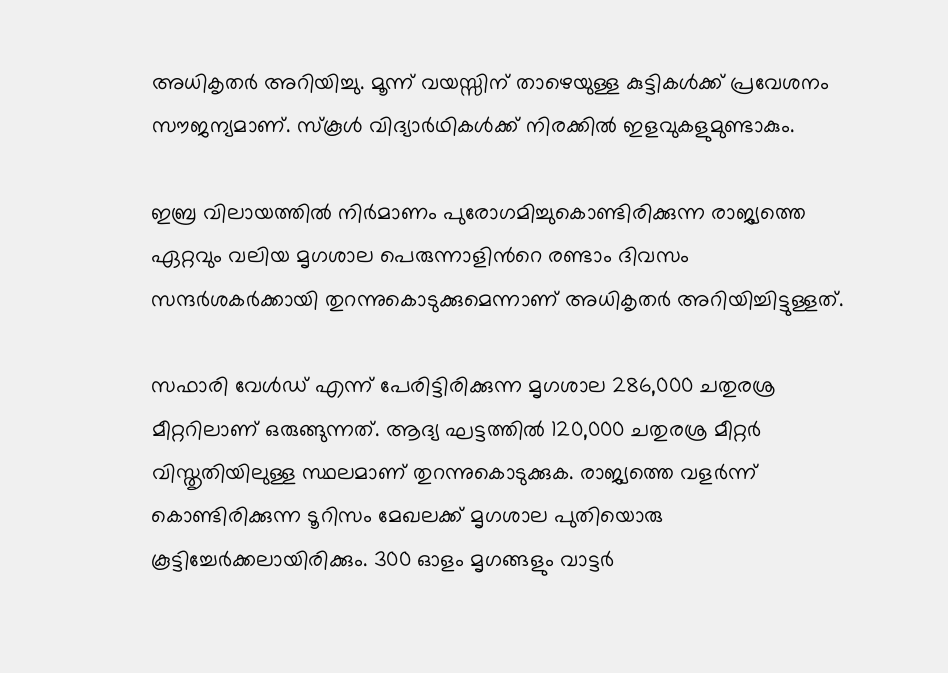അധികൃതർ അറിയിച്ചു. മൂന്ന് വയസ്സിന് താഴെയുള്ള കുട്ടികൾക്ക് പ്രവേശനം സൗജന്യമാണ്. സ്കൂൾ വിദ്യാർഥികൾക്ക് നിരക്കിൽ ഇളവുകളുമുണ്ടാകും.

ഇബ്ര വിലായത്തിൽ നിർമാണം പുരോഗമിച്ചുകൊണ്ടിരിക്കുന്ന രാജ്യത്തെ ഏറ്റവും വലിയ മൃഗശാല പെരുന്നാളിന്‍റെ രണ്ടാം ദിവസം സന്ദർശകർക്കായി തുറന്നുകൊടുക്കുമെന്നാണ് അധികൃതർ അറിയിച്ചിട്ടുള്ളത്.

സഫാരി വേൾഡ് എന്ന് പേരിട്ടിരിക്കുന്ന മൃഗശാല 286,000 ചതുരശ്ര മീറ്ററിലാണ് ഒരുങ്ങുന്നത്. ആദ്യ ഘട്ടത്തിൽ 120,000 ചതുരശ്ര മീറ്റർ വിസ്തൃതിയിലുള്ള സ്ഥലമാണ് തുറന്നുകൊടുക്കുക. രാജ്യത്തെ വളർന്ന് കൊണ്ടിരിക്കുന്ന ടൂറിസം മേഖലക്ക് മൃഗശാല പുതിയൊരു കൂട്ടിച്ചേർക്കലായിരിക്കും. 300 ഓളം മൃഗങ്ങളും വാട്ടർ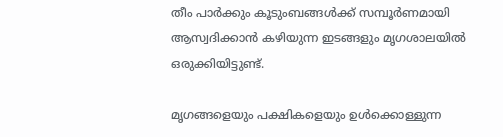തീം പാർക്കും കൂടുംബങ്ങൾക്ക് സമ്പൂർണമായി ആസ്വദിക്കാൻ കഴിയുന്ന ഇടങ്ങളും മൃഗശാലയിൽ ഒരുക്കിയിട്ടുണ്ട്.

മൃഗങ്ങളെയും പക്ഷികളെയും ഉൾക്കൊള്ളുന്ന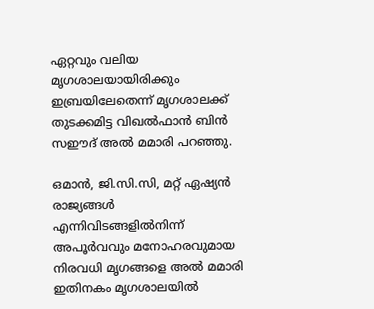ഏറ്റവും വലിയ മൃഗശാലയായിരിക്കും ഇബ്രയിലേതെന്ന് മൃഗശാലക്ക് തുടക്കമിട്ട വിഖൽഫാൻ ബിൻ സഈദ് അൽ മമാരി പറഞ്ഞു.

ഒമാൻ, ജി.സി.സി, മറ്റ് ഏഷ്യൻ രാജ്യങ്ങൾ എന്നിവിടങ്ങളിൽനിന്ന് അപൂർവവും മനോഹരവുമായ നിരവധി മൃഗങ്ങളെ അൽ മമാരി ഇതിനകം മൃഗശാലയിൽ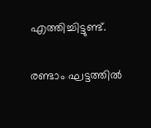എത്തിച്ചിട്ടുണ്ട്.

രണ്ടാം ഘട്ടത്തിൽ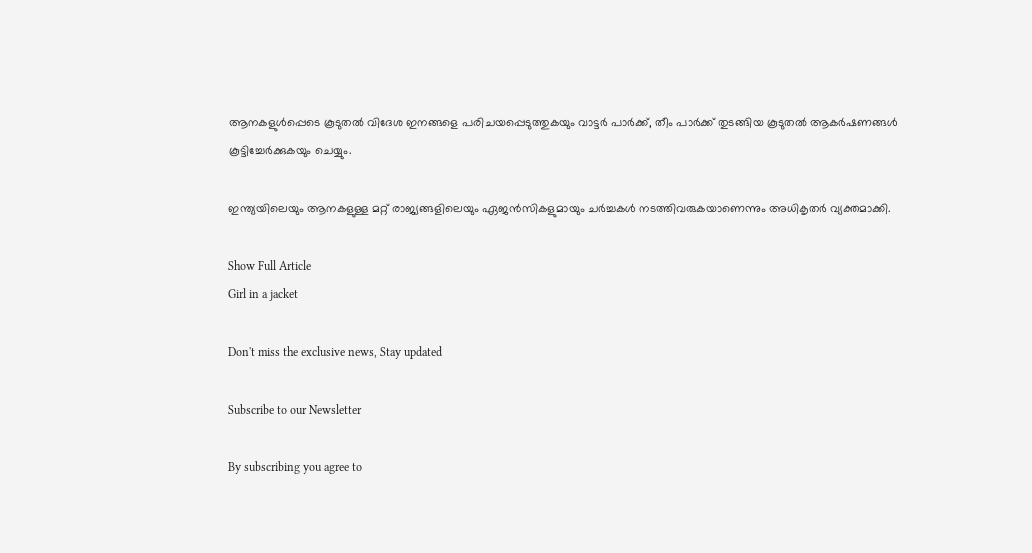ആനകളുൾപ്പെടെ കൂടുതൽ വിദേശ ഇനങ്ങളെ പരിചയപ്പെടുത്തുകയും വാട്ടർ പാർക്ക്, തീം പാർക്ക് തുടങ്ങിയ കൂടുതൽ ആകർഷണങ്ങൾ കൂട്ടിച്ചേർക്കുകയും ചെയ്യും.

ഇന്ത്യയിലെയും ആനകളുള്ള മറ്റ് രാജ്യങ്ങളിലെയും ഏജൻസികളുമായും ചർച്ചകൾ നടത്തിവരുകയാണെന്നും അധികൃതർ വ്യക്തമാക്കി.

Show Full Article
Girl in a jacket

Don't miss the exclusive news, Stay updated

Subscribe to our Newsletter

By subscribing you agree to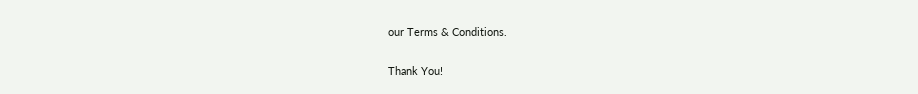our Terms & Conditions.

Thank You!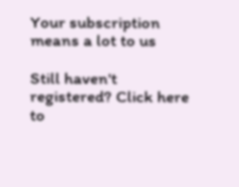Your subscription means a lot to us

Still haven't registered? Click here to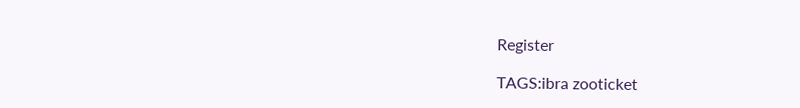Register

TAGS:ibra zooticket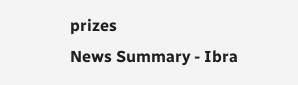prizes
News Summary - Ibra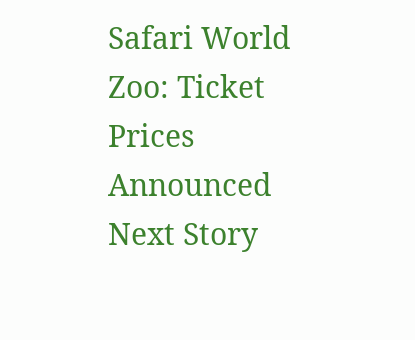Safari World Zoo: Ticket Prices Announced
Next Story